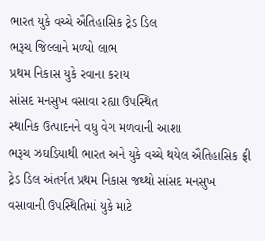ભારત યુકે વચ્ચે ઐતિહાસિક ટ્રેડ ડિલ
ભરૂચ જિલ્લાને મળ્યો લાભ
પ્રથમ નિકાસ યુકે રવાના કરાય
સાંસદ મનસુખ વસાવા રહ્યા ઉપસ્થિત
સ્થાનિક ઉત્પાદનને વધુ વેગ મળવાની આશા
ભરૂચ ઝઘડિયાથી ભારત અને યુકે વચ્ચે થયેલ ઐતિહાસિક ફ્રી ટ્રેડ ડિલ અંતર્ગત પ્રથમ નિકાસ જથ્થો સાંસદ મનસુખ વસાવાની ઉપસ્થિતિમાં યુકે માટે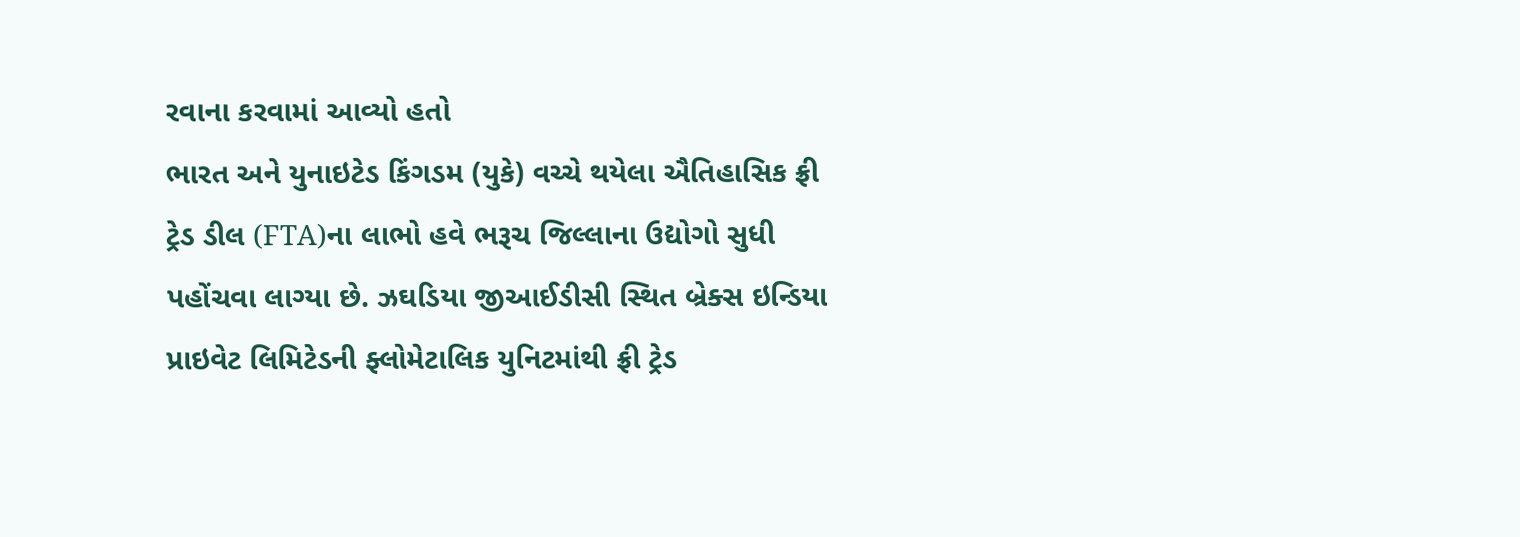રવાના કરવામાં આવ્યો હતો
ભારત અને યુનાઇટેડ કિંગડમ (યુકે) વચ્ચે થયેલા ઐતિહાસિક ફ્રી ટ્રેડ ડીલ (FTA)ના લાભો હવે ભરૂચ જિલ્લાના ઉદ્યોગો સુધી પહોંચવા લાગ્યા છે. ઝઘડિયા જીઆઈડીસી સ્થિત બ્રેક્સ ઇન્ડિયા પ્રાઇવેટ લિમિટેડની ફ્લોમેટાલિક યુનિટમાંથી ફ્રી ટ્રેડ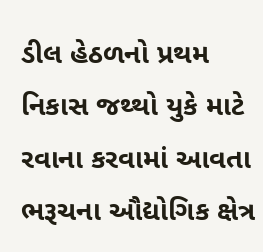ડીલ હેઠળનો પ્રથમ નિકાસ જથ્થો યુકે માટે રવાના કરવામાં આવતા ભરૂચના ઔદ્યોગિક ક્ષેત્ર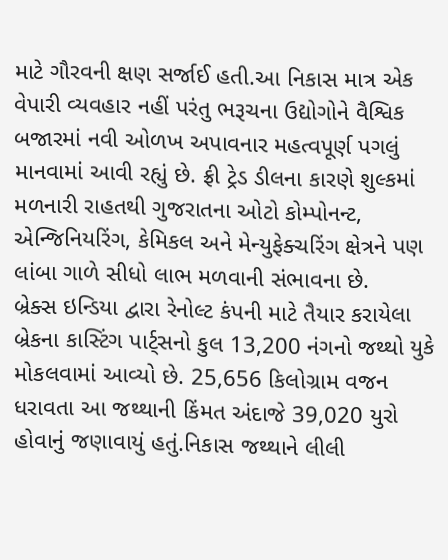માટે ગૌરવની ક્ષણ સર્જાઈ હતી.આ નિકાસ માત્ર એક વેપારી વ્યવહાર નહીં પરંતુ ભરૂચના ઉદ્યોગોને વૈશ્વિક બજારમાં નવી ઓળખ અપાવનાર મહત્વપૂર્ણ પગલું માનવામાં આવી રહ્યું છે. ફ્રી ટ્રેડ ડીલના કારણે શુલ્કમાં મળનારી રાહતથી ગુજરાતના ઓટો કોમ્પોનન્ટ, એન્જિનિયરિંગ, કેમિકલ અને મેન્યુફેક્ચરિંગ ક્ષેત્રને પણ લાંબા ગાળે સીધો લાભ મળવાની સંભાવના છે.
બ્રેક્સ ઇન્ડિયા દ્વારા રેનોલ્ટ કંપની માટે તૈયાર કરાયેલા બ્રેકના કાસ્ટિંગ પાર્ટ્સનો કુલ 13,200 નંગનો જથ્થો યુકે મોકલવામાં આવ્યો છે. 25,656 કિલોગ્રામ વજન ધરાવતા આ જથ્થાની કિંમત અંદાજે 39,020 યુરો હોવાનું જણાવાયું હતું.નિકાસ જથ્થાને લીલી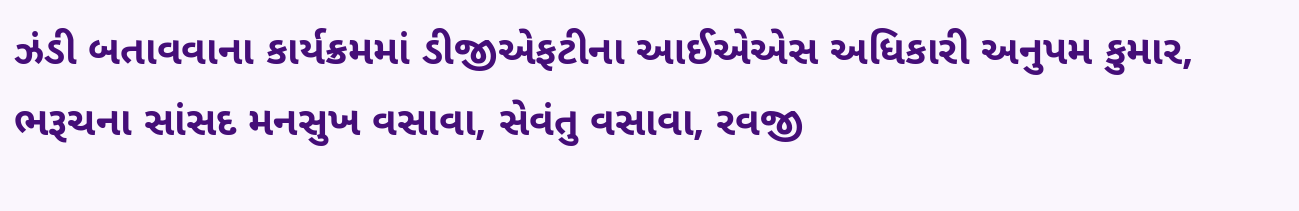ઝંડી બતાવવાના કાર્યક્રમમાં ડીજીએફટીના આઈએએસ અધિકારી અનુપમ કુમાર, ભરૂચના સાંસદ મનસુખ વસાવા, સેવંતુ વસાવા, રવજી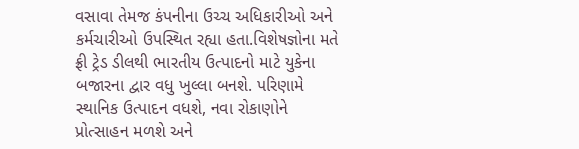વસાવા તેમજ કંપનીના ઉચ્ચ અધિકારીઓ અને કર્મચારીઓ ઉપસ્થિત રહ્યા હતા.વિશેષજ્ઞોના મતે ફ્રી ટ્રેડ ડીલથી ભારતીય ઉત્પાદનો માટે યુકેના બજારના દ્વાર વધુ ખુલ્લા બનશે. પરિણામે સ્થાનિક ઉત્પાદન વધશે, નવા રોકાણોને પ્રોત્સાહન મળશે અને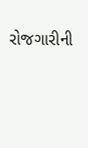રોજગારીની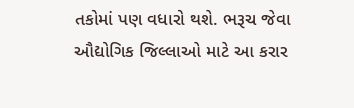તકોમાં પણ વધારો થશે. ભરૂચ જેવા ઔદ્યોગિક જિલ્લાઓ માટે આ કરાર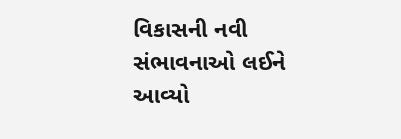વિકાસની નવી સંભાવનાઓ લઈને આવ્યો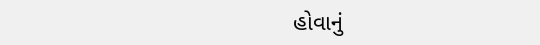હોવાનું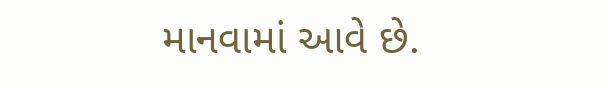માનવામાં આવે છે.